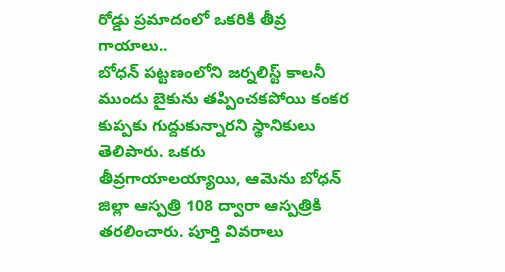రోడ్డు ప్రమాదంలో ఒకరికి తీవ్ర గాయాలు..
బోధన్ పట్టణంలోని జర్నలిస్ట్ కాలనీ ముందు బైకును తప్పించకపోయి కంకర కుప్పకు గుద్దుకున్నారని స్థానికులు తెలిపారు. ఒకరు తీవ్రగాయాలయ్యాయి, ఆమెను బోధన్ జిల్లా ఆస్పత్రి 108 ద్వారా ఆస్పత్రికి తరలించారు. పూర్తి వివరాలు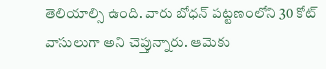తెలియాల్సి ఉంది. వారు బోధన్ పట్టణంలోని 30 కోట్ వాసులుగా అని చెప్తున్నారు. ఆమెకు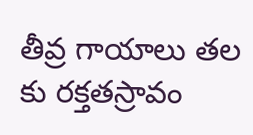తీవ్ర గాయాలు తల కు రక్తతస్రావం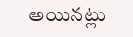అయినట్లు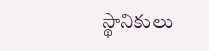స్థానికులు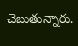చెబుతున్నారు.